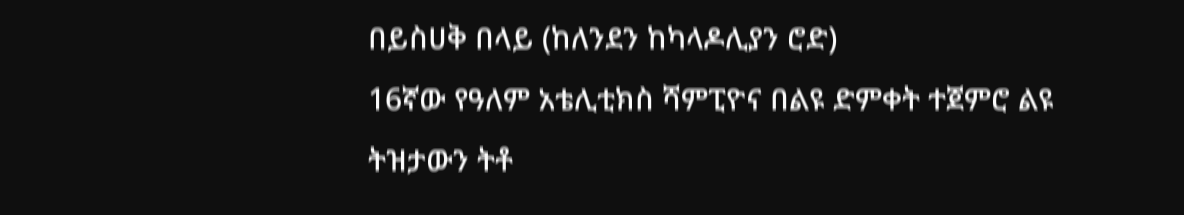በይስሀቅ በላይ (ከለንደን ከካላዶሊያን ሮድ)
16ኛው የዓለም አቴሊቲክስ ሻምፒዮና በልዩ ድምቀት ተጀምሮ ልዩ ትዝታውን ትቶ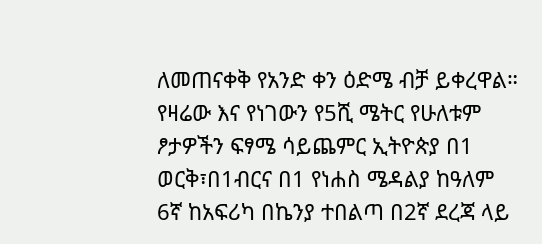ለመጠናቀቅ የአንድ ቀን ዕድሜ ብቻ ይቀረዋል።
የዛሬው እና የነገውን የ5ሺ ሜትር የሁለቱም ፆታዎችን ፍፃሜ ሳይጨምር ኢትዮጵያ በ1 ወርቅ፣በ1ብርና በ1 የነሐስ ሜዳልያ ከዓለም 6ኛ ከአፍሪካ በኬንያ ተበልጣ በ2ኛ ደረጃ ላይ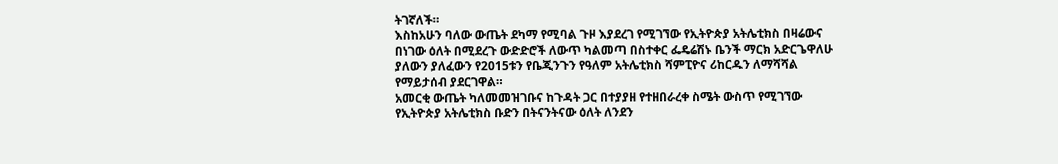ትገኛለች።
እስከአሁን ባለው ውጤት ደካማ የሚባል ጉዞ እያደረገ የሚገኘው የኢትዮጵያ አትሌቲክስ በዛሬውና በነገው ዕለት በሚደረጉ ውድድሮች ለውጥ ካልመጣ በስተቀር ፌዴሬሽኑ ቤንች ማርክ አድርጌዋለሁ ያለውን ያለፈውን የ2015ቱን የቤጂንጉን የዓለም አትሌቲክስ ሻምፒዮና ሪከርዱን ለማሻሻል የማይታሰብ ያደርገዋል።
አመርቂ ውጤት ካለመመዝገቡና ከጉዳት ጋር በተያያዘ የተዘበራረቀ ስሜት ውስጥ የሚገኘው የኢትዮጵያ አትሌቲክስ ቡድን በትናንትናው ዕለት ለንደን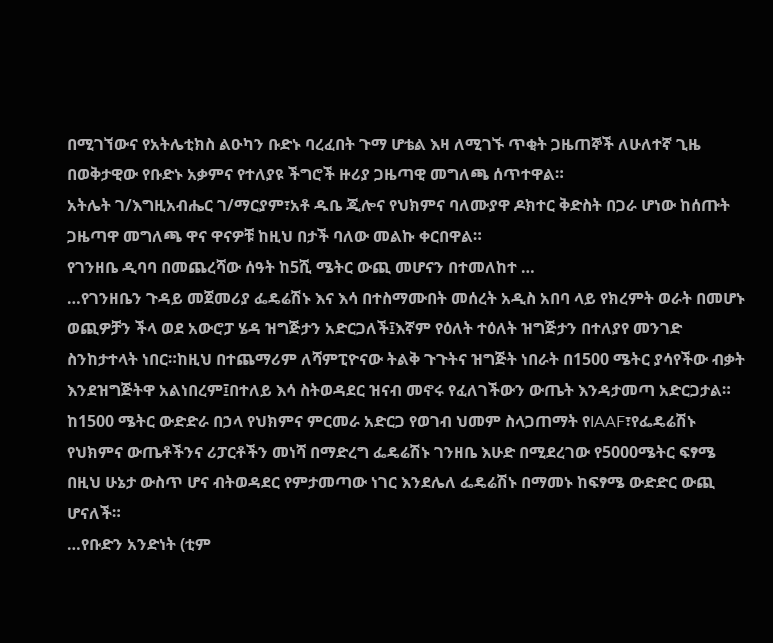በሚገኘውና የአትሌቲክስ ልዑካን ቡድኑ ባረፈበት ጉማ ሆቴል እዛ ለሚገኙ ጥቂት ጋዜጠኞች ለሁለተኛ ጊዜ በወቅታዊው የቡድኑ አቃምና የተለያዩ ችግሮች ዙሪያ ጋዜጣዊ መግለጫ ሰጥተዋል።
አትሌት ገ/እግዚአብሔር ገ/ማርያም፣አቶ ዱቤ ጂሎና የህክምና ባለሙያዋ ዶክተር ቅድስት በጋራ ሆነው ከሰጡት ጋዜጣዋ መግለጫ ዋና ዋናዎቹ ከዚህ በታች ባለው መልኩ ቀርበዋል።
የገንዘቤ ዲባባ በመጨረሻው ሰዓት ከ5ሺ ሜትር ውጪ መሆናን በተመለከተ …
…የገንዘቤን ጉዳይ መጀመሪያ ፌዴሬሽኑ እና እሳ በተስማሙበት መሰረት አዲስ አበባ ላይ የክረምት ወራት በመሆኑ ወጪዎቻን ችላ ወደ አውሮፓ ሄዳ ዝግጅታን አድርጋለች፤እኛም የዕለት ተዕለት ዝግጅታን በተለያየ መንገድ ስንከታተላት ነበር።ከዚህ በተጨማሪም ለሻምፒዮናው ትልቅ ጉጉትና ዝግጅት ነበራት በ1500 ሜትር ያሳየችው ብቃት እንደዝግጅትዋ አልነበረም፤በተለይ እሳ ስትወዳደር ዝናብ መኖሩ የፈለገችውን ውጤት እንዳታመጣ አድርጋታል።
ከ1500 ሜትር ውድድራ በኃላ የህክምና ምርመራ አድርጋ የወገብ ህመም ስላጋጠማት የIAAF፣የፌዴሬሽኑ የህክምና ውጤቶችንና ሪፓርቶችን መነሻ በማድረግ ፌዴሬሽኑ ገንዘቤ እሁድ በሚደረገው የ5000ሜትር ፍፃሜ በዚህ ሁኔታ ውስጥ ሆና ብትወዳደር የምታመጣው ነገር እንደሌለ ፌዴሬሽኑ በማመኑ ከፍፃሜ ውድድር ውጪ ሆናለች።
…የቡድን አንድነት (ቲም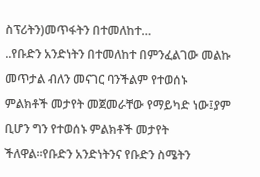ስፕሪትን)መጥፋትን በተመለከተ…
..የቡድን አንድነትን በተመለከተ በምንፈልገው መልኩ መጥታል ብለን መናገር ባንችልም የተወሰኑ ምልክቶች መታየት መጀመራቸው የማይካድ ነው፤ያም ቢሆን ግን የተወሰኑ ምልክቶች መታየት ችለዋል።የቡድን አንድነትንና የቡድን ስሜትን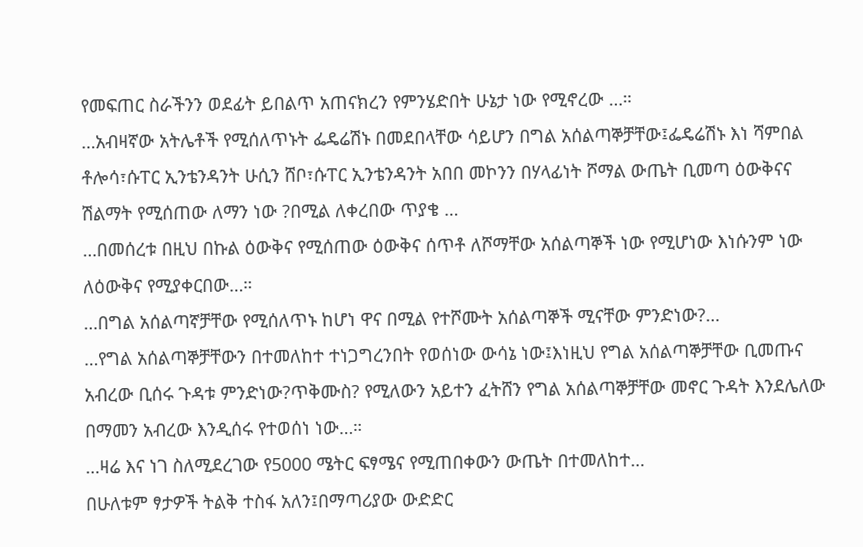የመፍጠር ስራችንን ወደፊት ይበልጥ አጠናክረን የምንሄድበት ሁኔታ ነው የሚኖረው …።
…አብዛኛው አትሌቶች የሚሰለጥኑት ፌዴሬሽኑ በመደበላቸው ሳይሆን በግል አሰልጣኞቻቸው፤ፌዴሬሽኑ እነ ሻምበል ቶሎሳ፣ሱፐር ኢንቴንዳንት ሁሲን ሸቦ፣ሱፐር ኢንቴንዳንት አበበ መኮንን በሃላፊነት ሾማል ውጤት ቢመጣ ዕውቅናና ሽልማት የሚሰጠው ለማን ነው ?በሚል ለቀረበው ጥያቄ …
…በመሰረቱ በዚህ በኩል ዕውቅና የሚሰጠው ዕውቅና ሰጥቶ ለሾማቸው አሰልጣኞች ነው የሚሆነው እነሱንም ነው ለዕውቅና የሚያቀርበው…።
…በግል አሰልጣኛቻቸው የሚሰለጥኑ ከሆነ ዋና በሚል የተሾሙት አሰልጣኞች ሚናቸው ምንድነው?…
…የግል አሰልጣኞቻቸውን በተመለከተ ተነጋግረንበት የወሰነው ውሳኔ ነው፤እነዚህ የግል አሰልጣኞቻቸው ቢመጡና አብረው ቢሰሩ ጉዳቱ ምንድነው?ጥቅሙስ? የሚለውን አይተን ፈትሸን የግል አሰልጣኞቻቸው መኖር ጉዳት እንደሌለው በማመን አብረው እንዲሰሩ የተወሰነ ነው…።
…ዛሬ እና ነገ ስለሚደረገው የ5000 ሜትር ፍፃሜና የሚጠበቀውን ውጤት በተመለከተ…
በሁለቱም ፃታዎች ትልቅ ተስፋ አለን፤በማጣሪያው ውድድር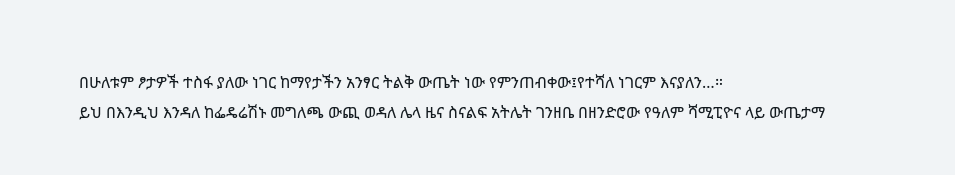በሁለቱም ፆታዎች ተስፋ ያለው ነገር ከማየታችን አንፃር ትልቅ ውጤት ነው የምንጠብቀው፤የተሻለ ነገርም እናያለን…።
ይህ በእንዲህ እንዳለ ከፌዴሬሽኑ መግለጫ ውጪ ወዳለ ሌላ ዜና ስናልፍ አትሌት ገንዘቤ በዘንድሮው የዓለም ሻሚፒዮና ላይ ውጤታማ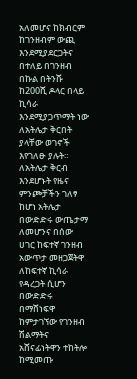አለመሆና ከክብርም ከገንዘብም ውጪ እንደሚያደርጋትና በተለይ በገንዘብ በኩል በትንሹ ከ200ሺ ዶላር በላይ ኪሳራ እንደሚያጋጥማት ነው ለአትሌታ ቅርበት ያላቸው ወገኖች እየገለፁ ያሉት።
ለአትሌታ ቅርብ እንደሆኑት የዜና ምንጮቻችን ገለፃ ከሆነ አትሌታ በውድድሩ ውጤታማ ለመሆንና በሰው ሀገር ከፍተኛ ገንዘብ አውጥታ መዘጋጀትዋ ለከፍተኛ ኪሳራ የዳረጋት ሲሆን በውድድሩ በማሸነፍዋ ከምታገኘው የገንዘብ ሽልማትና አሸናፊነትዋን ተከትሎ ከሚመጡ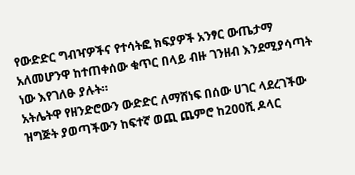የውድድር ግብዣዎችና የተሳትፎ ክፍያዎች አንፃር ውጤታማ አለመሆንዋ ከተጠቀሰው ቁጥር በላይ ብዙ ገንዘብ እንደሚያሳጣት ነው እየገለፁ ያሉት።
አትሌትዋ የዘንድሮውን ውድድር ለማሸነፍ በሰው ሀገር ላደረገችው ዝግጅት ያወጣችውን ከፍተኛ ወጪ ጨምሮ ከ200ሺ ዶላር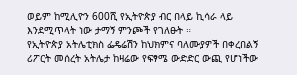ወይም ከሚሊዮን 600ሺ የኢትዮጵያ ብር በላይ ኪሳራ ላይ እንደሚጥላት ነው ታማኝ ምንጮች የገለፁት ።
የኢትዮጵያ አትሌቲክስ ፌዴሬሽን ከህክምና ባለሙያዎች በቀረበልኝ ሪፖርት መሰረት አትሌታ ከዛሬው የፍፃሜ ውድድር ውጪ የሆነችው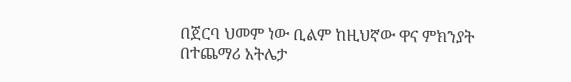በጀርባ ህመም ነው ቢልም ከዚህኛው ዋና ምክንያት በተጨማሪ አትሌታ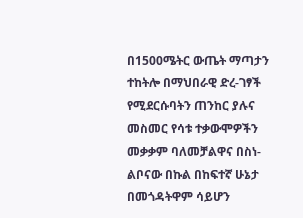በ1500ሜትር ውጤት ማጣታን ተከትሎ በማህበራዊ ድረ-ገፃች የሚደርሱባትን ጠንከር ያሉና መስመር የሳቱ ተቃውሞዎችን መቃቃም ባለመቻልዋና በስነ-ልቦናው በኩል በከፍተኛ ሁኔታ በመጎዳትዋም ሳይሆን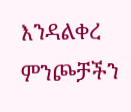እንዳልቀረ ምንጮቻችን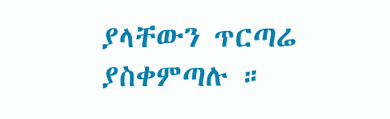ያላቸውን ጥርጣሬ ያስቀምጣሉ ።